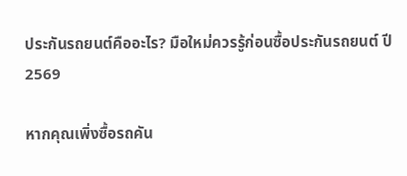ประกันรถยนต์คืออะไร? มือใหม่ควรรู้ก่อนซื้อประกันรถยนต์ ปี 2569

หากคุณเพิ่งซื้อรถคัน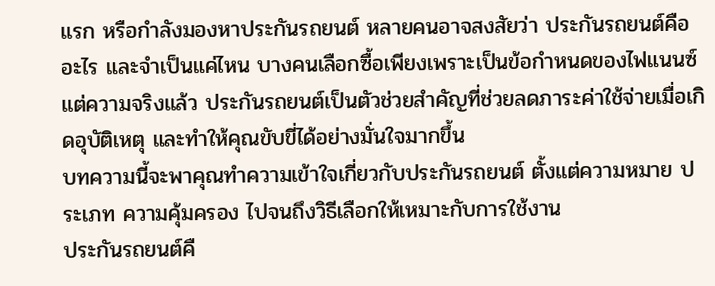แรก หรือกำลังมองหาประกันรถยนต์ หลายคนอาจสงสัยว่า ประกันรถยนต์คืออะไร และจำเป็นแค่ไหน บางคนเลือกซื้อเพียงเพราะเป็นข้อกำหนดของไฟแนนซ์ แต่ความจริงแล้ว ประกันรถยนต์เป็นตัวช่วยสำคัญที่ช่วยลดภาระค่าใช้จ่ายเมื่อเกิดอุบัติเหตุ และทำให้คุณขับขี่ได้อย่างมั่นใจมากขึ้น
บทความนี้จะพาคุณทำความเข้าใจเกี่ยวกับประกันรถยนต์ ตั้งแต่ความหมาย ประเภท ความคุ้มครอง ไปจนถึงวิธีเลือกให้เหมาะกับการใช้งาน
ประกันรถยนต์คื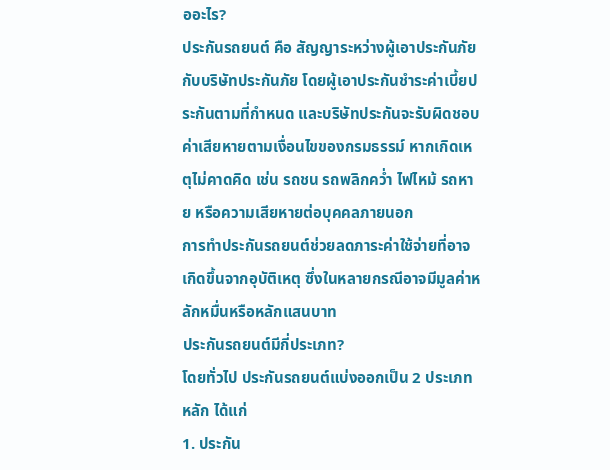ออะไร?
ประกันรถยนต์ คือ สัญญาระหว่างผู้เอาประกันภัยกับบริษัทประกันภัย โดยผู้เอาประกันชำระค่าเบี้ยประกันตามที่กำหนด และบริษัทประกันจะรับผิดชอบค่าเสียหายตามเงื่อนไขของกรมธรรม์ หากเกิดเหตุไม่คาดคิด เช่น รถชน รถพลิกคว่ำ ไฟไหม้ รถหาย หรือความเสียหายต่อบุคคลภายนอก
การทำประกันรถยนต์ช่วยลดภาระค่าใช้จ่ายที่อาจเกิดขึ้นจากอุบัติเหตุ ซึ่งในหลายกรณีอาจมีมูลค่าหลักหมื่นหรือหลักแสนบาท
ประกันรถยนต์มีกี่ประเภท?
โดยทั่วไป ประกันรถยนต์แบ่งออกเป็น 2 ประเภทหลัก ได้แก่
1. ประกัน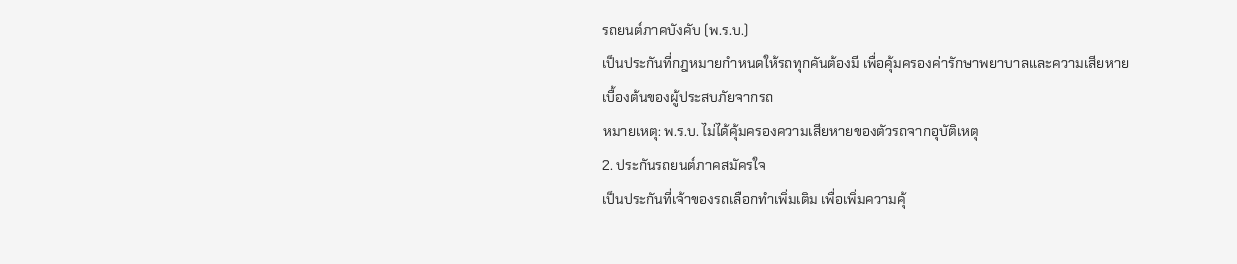รถยนต์ภาคบังคับ (พ.ร.บ.)
เป็นประกันที่กฎหมายกำหนดให้รถทุกคันต้องมี เพื่อคุ้มครองค่ารักษาพยาบาลและความเสียหายเบื้องต้นของผู้ประสบภัยจากรถ
หมายเหตุ: พ.ร.บ. ไม่ได้คุ้มครองความเสียหายของตัวรถจากอุบัติเหตุ
2. ประกันรถยนต์ภาคสมัครใจ
เป็นประกันที่เจ้าของรถเลือกทำเพิ่มเติม เพื่อเพิ่มความคุ้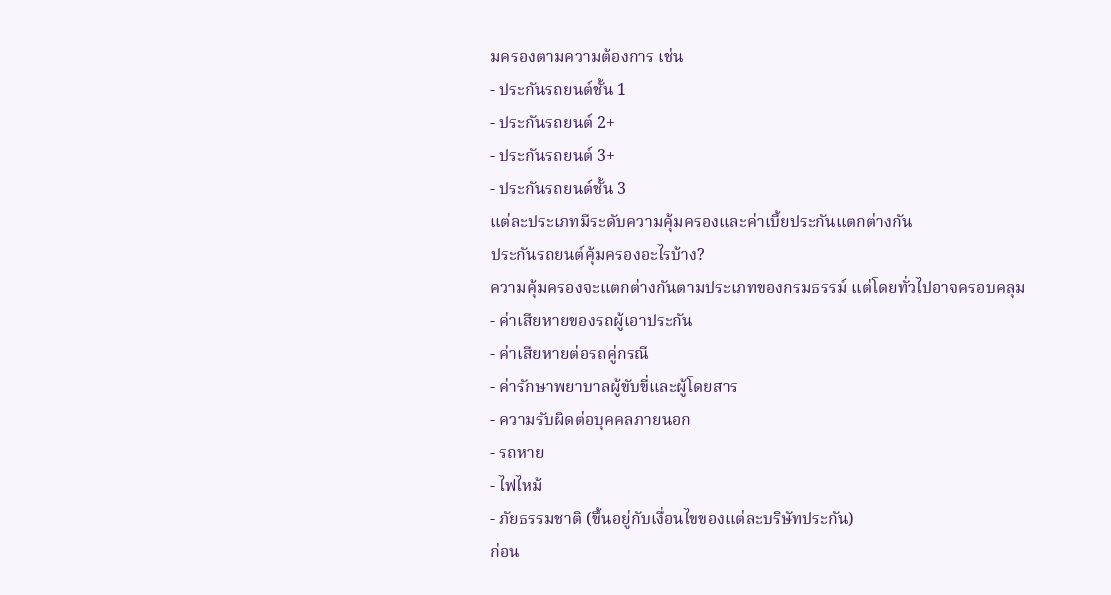มครองตามความต้องการ เช่น
- ประกันรถยนต์ชั้น 1
- ประกันรถยนต์ 2+
- ประกันรถยนต์ 3+
- ประกันรถยนต์ชั้น 3
แต่ละประเภทมีระดับความคุ้มครองและค่าเบี้ยประกันแตกต่างกัน
ประกันรถยนต์คุ้มครองอะไรบ้าง?
ความคุ้มครองจะแตกต่างกันตามประเภทของกรมธรรม์ แต่โดยทั่วไปอาจครอบคลุม
- ค่าเสียหายของรถผู้เอาประกัน
- ค่าเสียหายต่อรถคู่กรณี
- ค่ารักษาพยาบาลผู้ขับขี่และผู้โดยสาร
- ความรับผิดต่อบุคคลภายนอก
- รถหาย
- ไฟไหม้
- ภัยธรรมชาติ (ขึ้นอยู่กับเงื่อนไขของแต่ละบริษัทประกัน)
ก่อน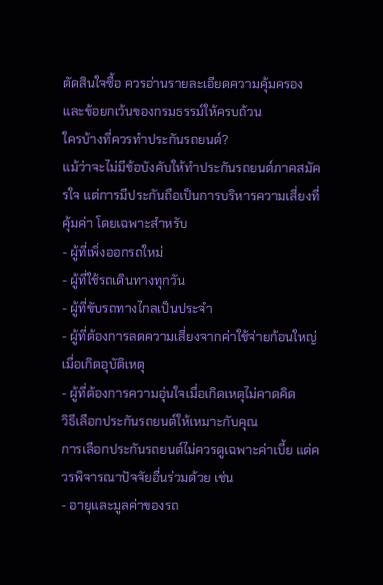ตัดสินใจซื้อ ควรอ่านรายละเอียดความคุ้มครองและข้อยกเว้นของกรมธรรม์ให้ครบถ้วน
ใครบ้างที่ควรทำประกันรถยนต์?
แม้ว่าจะไม่มีข้อบังคับให้ทำประกันรถยนต์ภาคสมัครใจ แต่การมีประกันถือเป็นการบริหารความเสี่ยงที่คุ้มค่า โดยเฉพาะสำหรับ
- ผู้ที่เพิ่งออกรถใหม่
- ผู้ที่ใช้รถเดินทางทุกวัน
- ผู้ที่ขับรถทางไกลเป็นประจำ
- ผู้ที่ต้องการลดความเสี่ยงจากค่าใช้จ่ายก้อนใหญ่เมื่อเกิดอุบัติเหตุ
- ผู้ที่ต้องการความอุ่นใจเมื่อเกิดเหตุไม่คาดคิด
วิธีเลือกประกันรถยนต์ให้เหมาะกับคุณ
การเลือกประกันรถยนต์ไม่ควรดูเฉพาะค่าเบี้ย แต่ควรพิจารณาปัจจัยอื่นร่วมด้วย เช่น
- อายุและมูลค่าของรถ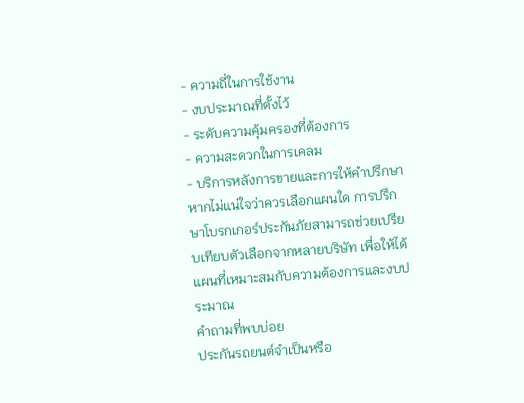- ความถี่ในการใช้งาน
- งบประมาณที่ตั้งไว้
- ระดับความคุ้มครองที่ต้องการ
- ความสะดวกในการเคลม
- บริการหลังการขายและการให้คำปรึกษา
หากไม่แน่ใจว่าควรเลือกแผนใด การปรึกษาโบรกเกอร์ประกันภัยสามารถช่วยเปรียบเทียบตัวเลือกจากหลายบริษัท เพื่อให้ได้แผนที่เหมาะสมกับความต้องการและงบประมาณ
คำถามที่พบบ่อย
ประกันรถยนต์จำเป็นหรือ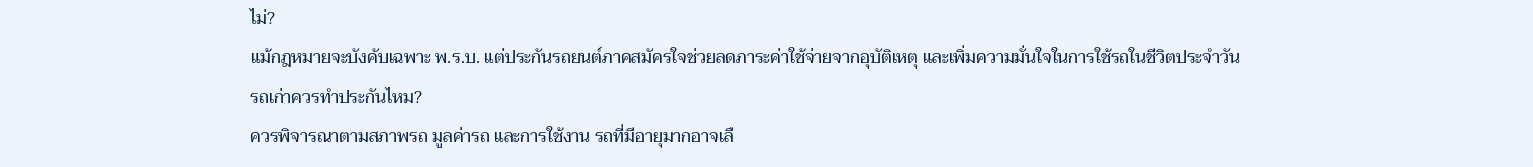ไม่?
แม้กฎหมายจะบังคับเฉพาะ พ.ร.บ. แต่ประกันรถยนต์ภาคสมัครใจช่วยลดภาระค่าใช้จ่ายจากอุบัติเหตุ และเพิ่มความมั่นใจในการใช้รถในชีวิตประจำวัน
รถเก่าควรทำประกันไหม?
ควรพิจารณาตามสภาพรถ มูลค่ารถ และการใช้งาน รถที่มีอายุมากอาจเลื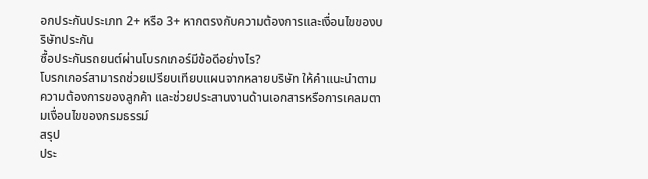อกประกันประเภท 2+ หรือ 3+ หากตรงกับความต้องการและเงื่อนไขของบริษัทประกัน
ซื้อประกันรถยนต์ผ่านโบรกเกอร์มีข้อดีอย่างไร?
โบรกเกอร์สามารถช่วยเปรียบเทียบแผนจากหลายบริษัท ให้คำแนะนำตามความต้องการของลูกค้า และช่วยประสานงานด้านเอกสารหรือการเคลมตามเงื่อนไขของกรมธรรม์
สรุป
ประ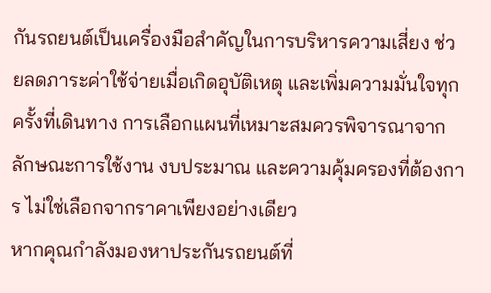กันรถยนต์เป็นเครื่องมือสำคัญในการบริหารความเสี่ยง ช่วยลดภาระค่าใช้จ่ายเมื่อเกิดอุบัติเหตุ และเพิ่มความมั่นใจทุกครั้งที่เดินทาง การเลือกแผนที่เหมาะสมควรพิจารณาจากลักษณะการใช้งาน งบประมาณ และความคุ้มครองที่ต้องการ ไม่ใช่เลือกจากราคาเพียงอย่างเดียว
หากคุณกำลังมองหาประกันรถยนต์ที่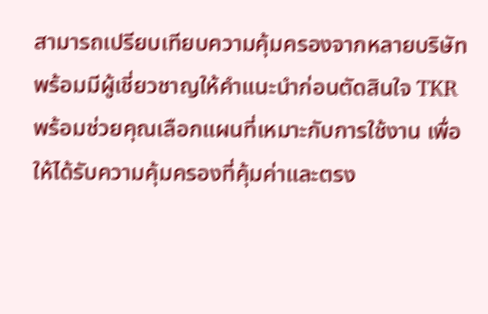สามารถเปรียบเทียบความคุ้มครองจากหลายบริษัท พร้อมมีผู้เชี่ยวชาญให้คำแนะนำก่อนตัดสินใจ TKR พร้อมช่วยคุณเลือกแผนที่เหมาะกับการใช้งาน เพื่อให้ได้รับความคุ้มครองที่คุ้มค่าและตรง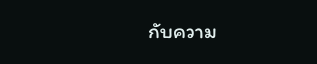กับความ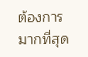ต้องการมากที่สุด